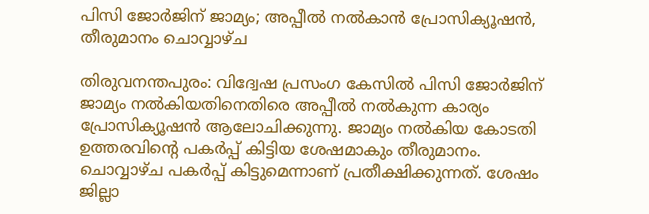പിസി ജോര്‍ജിന് ജാമ്യം; അപ്പീല്‍ നല്‍കാന്‍ പ്രോസിക്യൂഷന്‍, തീരുമാനം ചൊവ്വാഴ്ച

തിരുവനന്തപുരം: വിദ്വേഷ പ്രസംഗ കേസില്‍ പിസി ജോര്‍ജിന് ജാമ്യം നല്‍കിയതിനെതിരെ അപ്പീല്‍ നല്‍കുന്ന കാര്യം പ്രോസിക്യൂഷന്‍ ആലോചിക്കുന്നു. ജാമ്യം നല്‍കിയ കോടതി ഉത്തരവിന്റെ പകര്‍പ്പ് കിട്ടിയ ശേഷമാകും തീരുമാനം. ചൊവ്വാഴ്ച പകര്‍പ്പ് കിട്ടുമെന്നാണ് പ്രതീക്ഷിക്കുന്നത്. ശേഷം ജില്ലാ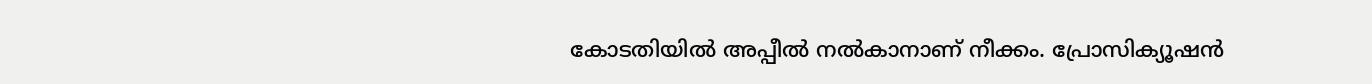കോടതിയില്‍ അപ്പീല്‍ നല്‍കാനാണ് നീക്കം. പ്രോസിക്യൂഷന്‍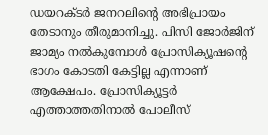ഡയറക്ടര്‍ ജനറലിന്റെ അഭിപ്രായം തേടാനും തീരുമാനിച്ചു. പിസി ജോര്‍ജിന് ജാമ്യം നല്‍കുമ്പോള്‍ പ്രോസിക്യൂഷന്റെ ഭാഗം കോടതി കേട്ടില്ല എന്നാണ് ആക്ഷേപം. പ്രോസിക്യൂട്ടര്‍ എത്താത്തതിനാല്‍ പോലീസ്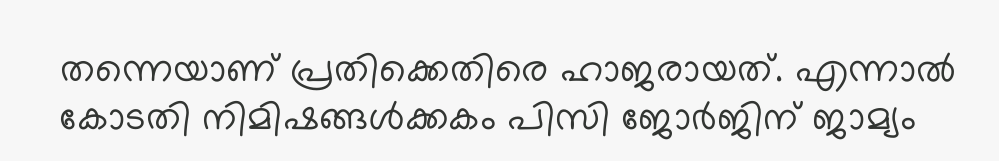തന്നെയാണ് പ്രതിക്കെതിരെ ഹാജരായത്. എന്നാല്‍ കോടതി നിമിഷങ്ങള്‍ക്കകം പിസി ജോര്‍ജിന് ജാമ്യം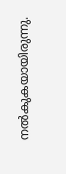നല്‍കുകയായിരുന്നു.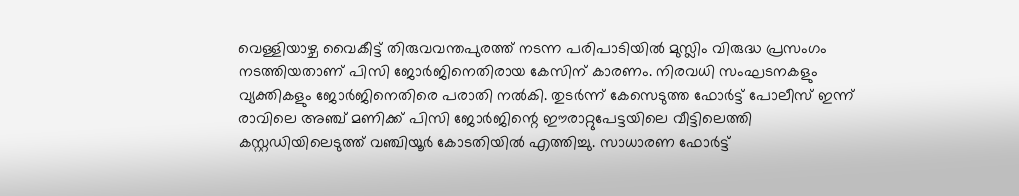വെള്ളിയാഴ്ച വൈകീട്ട് തിരുവവന്തപുരത്ത് നടന്ന പരിപാടിയില്‍ മുസ്ലിം വിരുദ്ധ പ്രസംഗം നടത്തിയതാണ് പിസി ജോര്‍ജിനെതിരായ കേസിന് കാരണം. നിരവധി സംഘടനകളും വ്യക്തികളും ജോര്‍ജിനെതിരെ പരാതി നല്‍കി. തുടര്‍ന്ന് കേസെടുത്ത ഫോര്‍ട്ട് പോലീസ് ഇന്ന് രാവിലെ അഞ്ച് മണിക്ക് പിസി ജോര്‍ജിന്റെ ഈരാറ്റുപേട്ടയിലെ വീട്ടിലെത്തി കസ്റ്റഡിയിലെടുത്ത് വഞ്ചിയൂര്‍ കോടതിയില്‍ എത്തിച്ചു. സാധാരണ ഫോര്‍ട്ട്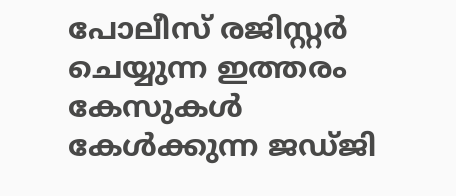പോലീസ് രജിസ്റ്റര്‍ ചെയ്യുന്ന ഇത്തരം കേസുകള്‍ കേള്‍ക്കുന്ന ജഡ്ജി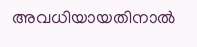അവധിയായതിനാല്‍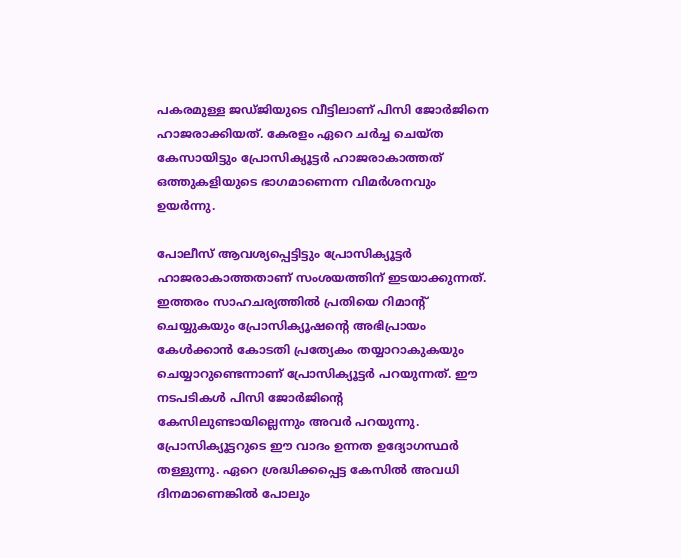പകരമുള്ള ജഡ്ജിയുടെ വീട്ടിലാണ് പിസി ജോര്‍ജിനെ ഹാജരാക്കിയത്. കേരളം ഏറെ ചര്‍ച്ച ചെയ്ത കേസായിട്ടും പ്രോസിക്യൂട്ടര്‍ ഹാജരാകാത്തത് ഒത്തുകളിയുടെ ഭാഗമാണെന്ന വിമര്‍ശനവും ഉയര്‍ന്നു.

പോലീസ് ആവശ്യപ്പെട്ടിട്ടും പ്രോസിക്യൂട്ടര്‍ ഹാജരാകാത്തതാണ് സംശയത്തിന് ഇടയാക്കുന്നത്. ഇത്തരം സാഹചര്യത്തില്‍ പ്രതിയെ റിമാന്റ് ചെയ്യുകയും പ്രോസിക്യൂഷന്റെ അഭിപ്രായം കേള്‍ക്കാന്‍ കോടതി പ്രത്യേകം തയ്യാറാകുകയും ചെയ്യാറുണ്ടെന്നാണ് പ്രോസിക്യൂട്ടര്‍ പറയുന്നത്. ഈ നടപടികള്‍ പിസി ജോര്‍ജിന്റെ കേസിലുണ്ടായില്ലെന്നും അവര്‍ പറയുന്നു. പ്രോസിക്യൂട്ടറുടെ ഈ വാദം ഉന്നത ഉദ്യോഗസ്ഥര്‍ തള്ളുന്നു. ഏറെ ശ്രദ്ധിക്കപ്പെട്ട കേസില്‍ അവധി ദിനമാണെങ്കില്‍ പോലും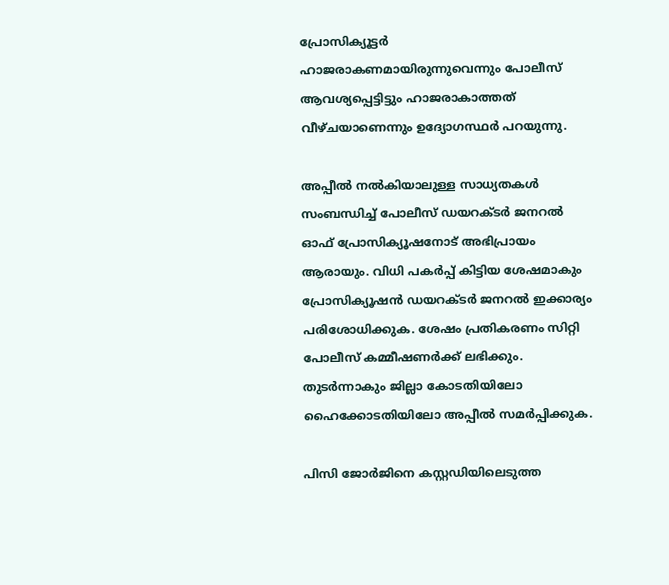പ്രോസിക്യൂട്ടര്‍ ഹാജരാകണമായിരുന്നുവെന്നും പോലീസ് ആവശ്യപ്പെട്ടിട്ടും ഹാജരാകാത്തത് വീഴ്ചയാണെന്നും ഉദ്യോഗസ്ഥര്‍ പറയുന്നു.

അപ്പീല്‍ നല്‍കിയാലുള്ള സാധ്യതകള്‍ സംബന്ധിച്ച് പോലീസ് ഡയറക്ടര്‍ ജനറല്‍ ഓഫ് പ്രോസിക്യൂഷനോട് അഭിപ്രായം ആരായും. വിധി പകര്‍പ്പ് കിട്ടിയ ശേഷമാകും പ്രോസിക്യൂഷന്‍ ഡയറക്ടര്‍ ജനറല്‍ ഇക്കാര്യം പരിശോധിക്കുക. ശേഷം പ്രതികരണം സിറ്റി പോലീസ് കമ്മീഷണര്‍ക്ക് ലഭിക്കും. തുടര്‍ന്നാകും ജില്ലാ കോടതിയിലോ ഹൈക്കോടതിയിലോ അപ്പീല്‍ സമര്‍പ്പിക്കുക.

പിസി ജോര്‍ജിനെ കസ്റ്റഡിയിലെടുത്ത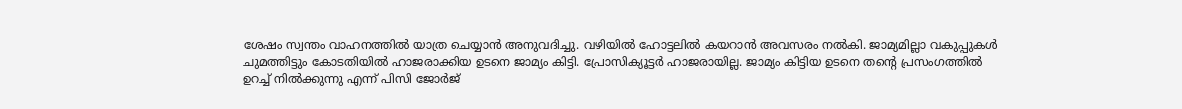ശേഷം സ്വന്തം വാഹനത്തില്‍ യാത്ര ചെയ്യാന്‍ അനുവദിച്ചു. വഴിയില്‍ ഹോട്ടലില്‍ കയറാന്‍ അവസരം നല്‍കി. ജാമ്യമില്ലാ വകുപ്പുകള്‍ ചുമത്തിട്ടും കോടതിയില്‍ ഹാജരാക്കിയ ഉടനെ ജാമ്യം കിട്ടി. പ്രോസിക്യൂട്ടര്‍ ഹാജരായില്ല. ജാമ്യം കിട്ടിയ ഉടനെ തന്റെ പ്രസംഗത്തില്‍ ഉറച്ച് നില്‍ക്കുന്നു എന്ന് പിസി ജോര്‍ജ്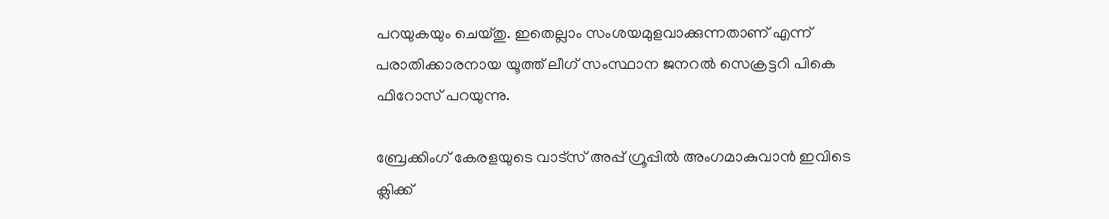പറയുകയും ചെയ്തു. ഇതെല്ലാം സംശയമുളവാക്കുന്നതാണ് എന്ന് പരാതിക്കാരനായ യൂത്ത് ലീഗ് സംസ്ഥാന ജനറല്‍ സെക്രട്ടറി പികെ ഫിറോസ് പറയുന്നു.

ബ്രേക്കിംഗ് കേരളയുടെ വാട്സ് അപ്പ് ഗ്രൂപ്പിൽ അംഗമാകുവാൻ ഇവിടെ ക്ലിക്ക്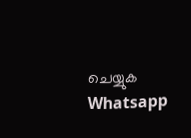ചെയ്യുക Whatsapp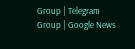Group | Telegram Group | Google News